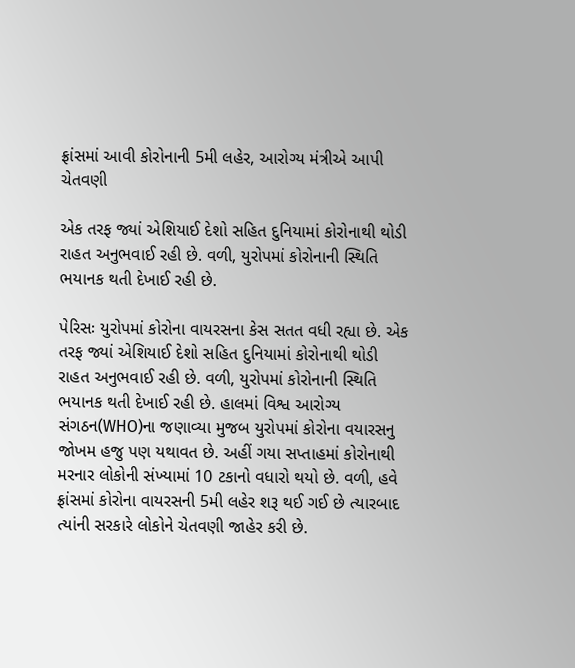ફ્રાંસમાં આવી કોરોનાની 5મી લહેર, આરોગ્ય મંત્રીએ આપી ચેતવણી

એક તરફ જ્યાં એશિયાઈ દેશો સહિત દુનિયામાં કોરોનાથી થોડી રાહત અનુભવાઈ રહી છે. વળી, યુરોપમાં કોરોનાની સ્થિતિ ભયાનક થતી દેખાઈ રહી છે.

પેરિસઃ યુરોપમાં કોરોના વાયરસના કેસ સતત વધી રહ્યા છે. એક તરફ જ્યાં એશિયાઈ દેશો સહિત દુનિયામાં કોરોનાથી થોડી રાહત અનુભવાઈ રહી છે. વળી, યુરોપમાં કોરોનાની સ્થિતિ ભયાનક થતી દેખાઈ રહી છે. હાલમાં વિશ્વ આરોગ્ય સંગઠન(WHO)ના જણાવ્યા મુજબ યુરોપમાં કોરોના વયારસનુ જોખમ હજુ પણ યથાવત છે. અહીં ગયા સપ્તાહમાં કોરોનાથી મરનાર લોકોની સંખ્યામાં 10 ટકાનો વધારો થયો છે. વળી, હવે ફ્રાંસમાં કોરોના વાયરસની 5મી લહેર શરૂ થઈ ગઈ છે ત્યારબાદ ત્યાંની સરકારે લોકોને ચેતવણી જાહેર કરી છે.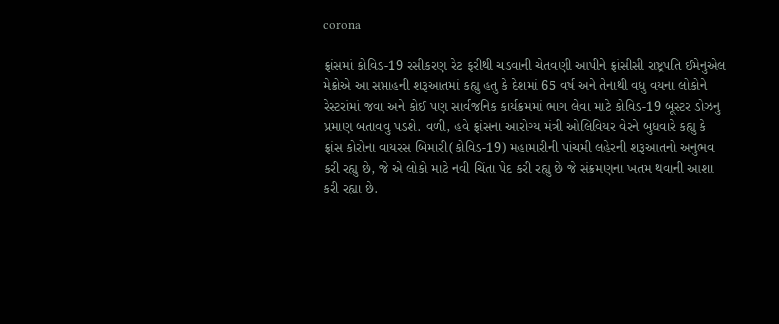corona

ફ્રાંસમાં કોવિડ-19 રસીકરણ રેટ ફરીથી ચડવાની ચેતવણી આપીને ફ્રાંસીસી રાષ્ટ્રપતિ ઈમેનુએલ મેક્રોએ આ સપ્તાહની શરૂઆતમાં કહ્યુ હતુ કે દેશમાં 65 વર્ષ અને તેનાથી વધુ વયના લોકોને રેસ્ટરાંમાં જવા અને કોઈ પણ સાર્વજનિક કાર્યક્રમમાં ભાગ લેવા માટે કોવિડ-19 બૂસ્ટર ડોઝનુ પ્રમાણ બતાવવુ પડશે. વળી, હવે ફ્રાંસના આરોગ્ય મંત્રી ઓલિવિયર વેરને બુધવારે કહ્યુ કે ફ્રાંસ કોરોના વાયરસ બિમારી(કોવિડ-19) મહામારીની પાંચમી લહેરની શરૂઆતનો અનુભવ કરી રહ્યુ છે, જે એ લોકો માટે નવી ચિંતા પેદ કરી રહ્યુ છે જે સંક્રમણના ખતમ થવાની આશા કરી રહ્યા છે.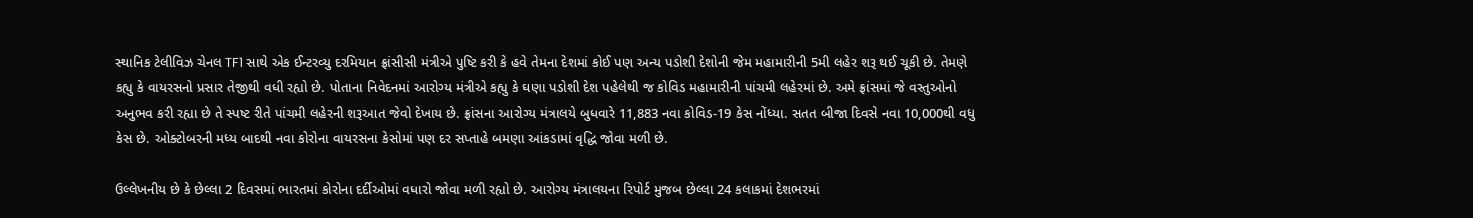સ્થાનિક ટેલીવિઝ ચેનલ TF1 સાથે એક ઈન્ટરવ્યુ દરમિયાન ફ્રાંસીસી મંત્રીએ પુષ્ટિ કરી કે હવે તેમના દેશમાં કોઈ પણ અન્ય પડોશી દેશોની જેમ મહામારીની 5મી લહેર શરૂ થઈ ચૂકી છે. તેમણે કહ્યુ કે વાયરસનો પ્રસાર તેજીથી વધી રહ્યો છે. પોતાના નિવેદનમાં આરોગ્ય મંત્રીએ કહ્યુ કે ઘણા પડોશી દેશ પહેલેથી જ કોવિડ મહામારીની પાંચમી લહેરમાં છે. અમે ફ્રાંસમાં જે વસ્તુઓનો અનુભવ કરી રહ્યા છે તે સ્પષ્ટ રીતે પાંચમી લહેરની શરૂઆત જેવો દેખાય છે. ફ્રાંસના આરોગ્ય મંત્રાલયે બુધવારે 11,883 નવા કોવિડ-19 કેસ નોંધ્યા. સતત બીજા દિવસે નવા 10,000થી વધુ કેસ છે. ઓક્ટોબરની મધ્ય બાદથી નવા કોરોના વાયરસના કેસોમાં પણ દર સપ્તાહે બમણા આંકડામાં વૃદ્ધિ જોવા મળી છે.

ઉલ્લેખનીય છે કે છેલ્લા 2 દિવસમાં ભારતમાં કોરોના દર્દીઓમાં વધારો જોવા મળી રહ્યો છે. આરોગ્ય મંત્રાલયના રિપોર્ટ મુજબ છેલ્લા 24 કલાકમાં દેશભરમાં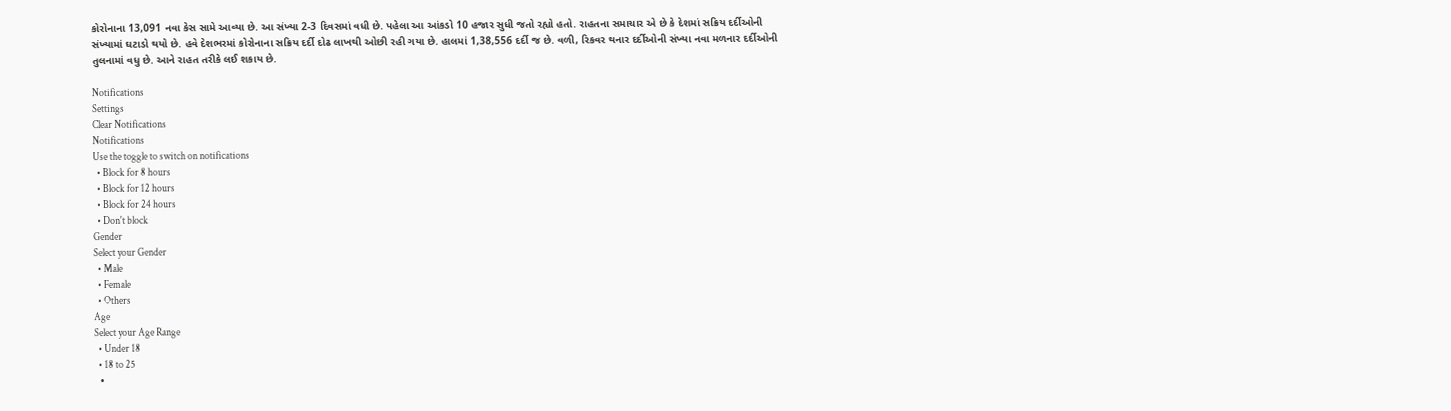કોરોનાના 13,091 નવા કેસ સામે આવ્યા છે. આ સંખ્યા 2-3 દિવસમાં વધી છે. પહેલા આ આંકડો 10 હજાર સુધી જતો રહ્યો હતો. રાહતના સમાચાર એ છે કે દેશમાં સક્રિય દર્દીઓની સંખ્યામાં ઘટાડો થયો છે. હવે દેશભરમાં કોરોનાના સક્રિય દર્દી દોઢ લાખથી ઓછી રહી ગયા છે. હાલમાં 1,38,556 દર્દી જ છે. વળી, રિકવર થનાર દર્દીઓની સંખ્યા નવા મળનાર દર્દીઓની તુલનામાં વધુ છે. આને રાહત તરીકે લઈ શકાય છે.

Notifications
Settings
Clear Notifications
Notifications
Use the toggle to switch on notifications
  • Block for 8 hours
  • Block for 12 hours
  • Block for 24 hours
  • Don't block
Gender
Select your Gender
  • Male
  • Female
  • Others
Age
Select your Age Range
  • Under 18
  • 18 to 25
  •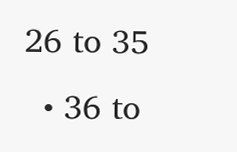26 to 35
  • 36 to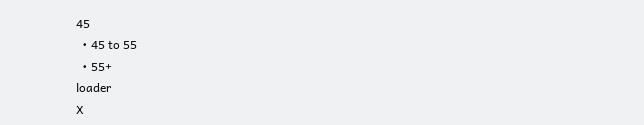45
  • 45 to 55
  • 55+
loader
X